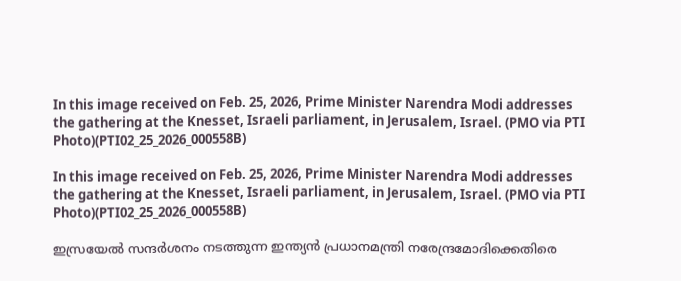In this image received on Feb. 25, 2026, Prime Minister Narendra Modi addresses the gathering at the Knesset, Israeli parliament, in Jerusalem, Israel. (PMO via PTI Photo)(PTI02_25_2026_000558B)

In this image received on Feb. 25, 2026, Prime Minister Narendra Modi addresses the gathering at the Knesset, Israeli parliament, in Jerusalem, Israel. (PMO via PTI Photo)(PTI02_25_2026_000558B)

ഇസ്രയേല്‍ സന്ദര്‍ശനം നടത്തുന്ന ഇന്ത്യന്‍ പ്രധാനമന്ത്രി നരേന്ദ്രമോദിക്കെതിരെ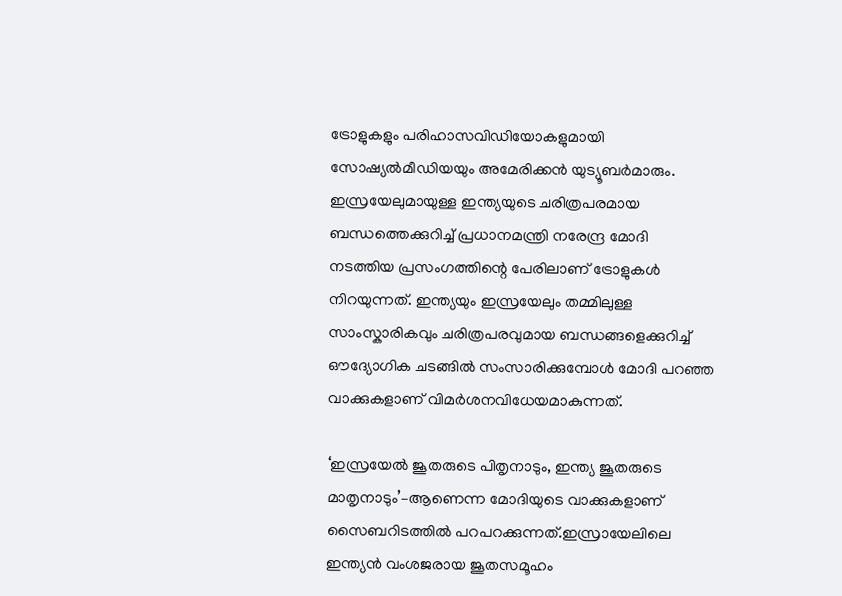ട്രോളുകളും പരിഹാസവിഡിയോകളുമായി സോഷ്യല്‍മീഡിയയും അമേരിക്കന്‍ യുട്യൂബര്‍മാരും. ഇസ്രയേലുമായുള്ള ഇന്ത്യയുടെ ചരിത്രപരമായ ബന്ധത്തെക്കുറിച്ച് പ്രധാനമന്ത്രി നരേന്ദ്ര മോദി നടത്തിയ പ്രസംഗത്തിന്റെ പേരിലാണ് ട്രോളുകള്‍ നിറയുന്നത്. ഇന്ത്യയും ഇസ്രയേലും തമ്മിലുള്ള സാംസ്കാരികവും ചരിത്രപരവുമായ ബന്ധങ്ങളെക്കുറിച്ച് ഔദ്യോഗിക ചടങ്ങിൽ സംസാരിക്കുമ്പോള്‍ മോദി പറഞ്ഞ വാക്കുകളാണ് വിമര്‍ശനവിധേയമാകുന്നത്.

‘ഇസ്രയേല്‍ ജൂതരുടെ പിതൃനാടും, ഇന്ത്യ ജൂതരുടെ മാതൃനാടും’–ആണെന്ന മോദിയുടെ വാക്കുകളാണ് സൈബറിടത്തില്‍ പറപറക്കുന്നത്.ഇസ്രായേലിലെ ഇന്ത്യൻ വംശജരായ ജൂതസമൂഹം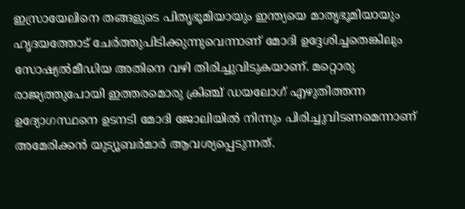ഇസ്രായേലിനെ തങ്ങളുടെ പിതൃഭൂമിയായും ഇന്ത്യയെ മാതൃഭൂമിയായും ഹൃദയത്തോട് ചേർത്തുപിടിക്കുന്നുവെന്നാണ് മോദി ഉദ്ദേശിച്ചതെങ്കിലും സോഷ്യല്‍മീഡിയ അതിനെ വഴി തിരിച്ചുവിടുകയാണ്. മറ്റൊരു രാജ്യത്തുപോയി ഇത്തരമൊരു ക്രിഞ്ച് ഡയലോഗ് എഴുതിത്തന്ന ഉദ്യോഗസ്ഥനെ ഉടനടി മോദി ജോലിയില്‍ നിന്നും പിരിച്ചുവിടണമെന്നാണ് അമേരിക്കന്‍ യുട്യൂബര്‍മാര്‍ ആവശ്യപ്പെടുന്നത്.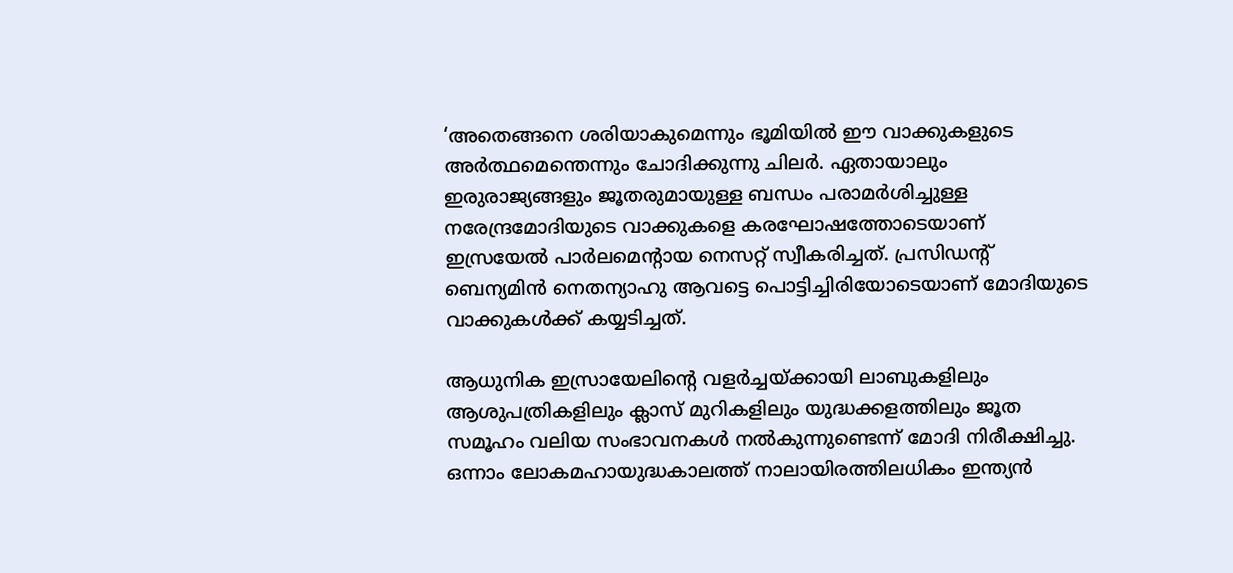‘അതെങ്ങനെ ശരിയാകുമെന്നും ഭൂമിയില്‍ ഈ വാക്കുകളുടെ അര്‍ത്ഥമെന്തെന്നും ചോദിക്കുന്നു ചിലര്‍. ഏതായാലും ഇരുരാജ്യങ്ങളും ജൂതരുമായുള്ള ബന്ധം പരാമര്‍ശിച്ചുള്ള നരേന്ദ്രമോദിയു‌ടെ വാക്കുകളെ കരഘോഷത്തോടെയാണ് ഇസ്രയേല്‍ പാര്‍ലമെന്റായ നെസറ്റ് സ്വീകരിച്ചത്. പ്രസിഡന്റ് ബെന്യമിന്‍ നെതന്യാഹു ആവട്ടെ പൊട്ടിച്ചിരിയോടെയാണ് മോദിയുടെ വാക്കുകള്‍ക്ക് കയ്യടിച്ചത്.

ആധുനിക ഇസ്രായേലിന്റെ വളർച്ചയ്ക്കായി ലാബുകളിലും ആശുപത്രികളിലും ക്ലാസ് മുറികളിലും യുദ്ധക്കളത്തിലും ജൂത സമൂഹം വലിയ സംഭാവനകൾ നൽകുന്നുണ്ടെന്ന് മോദി നിരീക്ഷിച്ചു. ഒന്നാം ലോകമഹായുദ്ധകാലത്ത് നാലായിരത്തിലധികം ഇന്ത്യൻ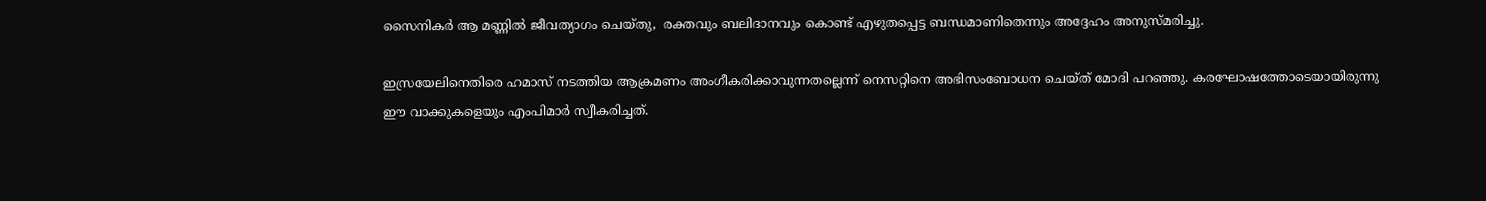സൈനികർ ആ മണ്ണിൽ ജീവത്യാഗം ചെയ്തു,  രക്തവും ബലിദാനവും കൊണ്ട് എഴുതപ്പെട്ട ബന്ധമാണിതെന്നും അദ്ദേഹം അനുസ്മരിച്ചു.

ഇസ്രയേലിനെതിരെ ഹമാസ് നടത്തിയ ആക്രമണം അംഗീകരിക്കാവുന്നതല്ലെന്ന് നെസറ്റിനെ അഭിസംബോധന ചെയ്ത് മോദി പറഞ്ഞു. കരഘോഷത്തോടെയായിരുന്നു ഈ വാക്കുകളെയും എംപിമാര്‍ സ്വീകരിച്ചത്.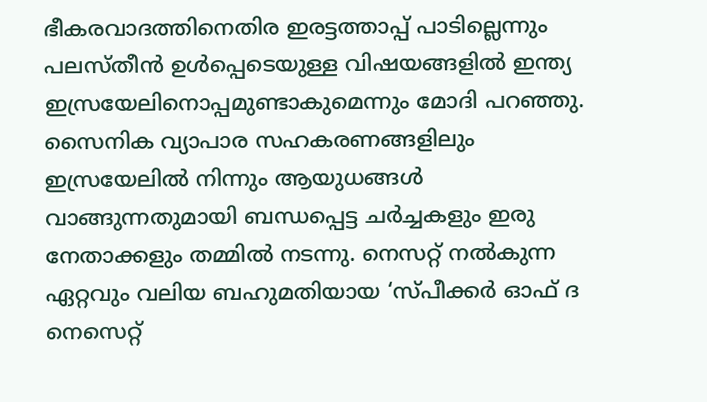ഭീകരവാദത്തിനെതിര ഇരട്ടത്താപ്പ് പാടില്ലെന്നും പലസ്തീന്‍ ഉള്‍പ്പെടെയുള്ള വിഷയങ്ങളില്‍ ഇന്ത്യ ഇസ്രയേലിനൊപ്പമുണ്ടാകുമെന്നും മോദി പറഞ്ഞു. സൈനിക വ്യാപാര സഹകരണങ്ങളിലും ഇസ്രയേലില്‍ നിന്നും ആയുധങ്ങള്‍ വാങ്ങുന്നതുമായി ബന്ധപ്പെട്ട ചര്‍ച്ചകളും ഇരു നേതാക്കളും തമ്മില്‍ നടന്നു. നെസറ്റ് നല്‍കുന്ന ഏറ്റവും വലിയ ബഹുമതിയായ ‘സ്പീക്കർ ഓഫ് ദ നെസെറ്റ്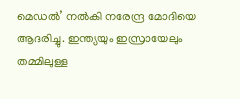മെഡൽ’ നൽകി നരേന്ദ്ര മോദിയെ ആദരിച്ചു. ഇന്ത്യയും ഇസ്രായേലും തമ്മിലുള്ള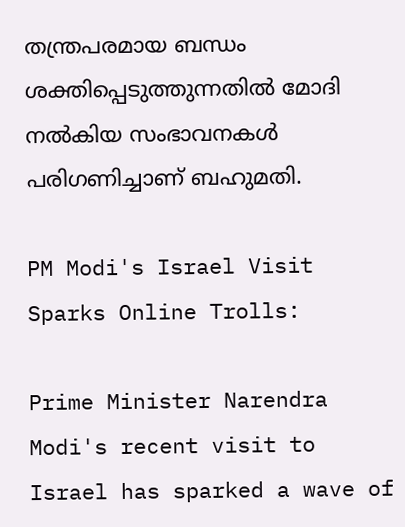തന്ത്രപരമായ ബന്ധം ശക്തിപ്പെടുത്തുന്നതിൽ മോദി നൽകിയ സംഭാവനകൾ പരിഗണിച്ചാണ് ബഹുമതി.

PM Modi's Israel Visit Sparks Online Trolls:

Prime Minister Narendra Modi's recent visit to Israel has sparked a wave of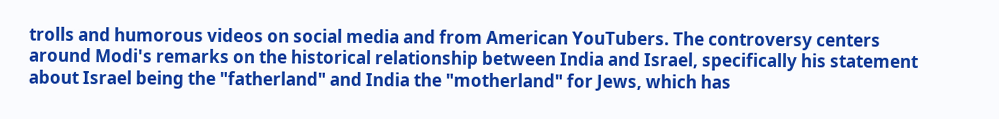trolls and humorous videos on social media and from American YouTubers. The controversy centers around Modi's remarks on the historical relationship between India and Israel, specifically his statement about Israel being the "fatherland" and India the "motherland" for Jews, which has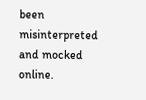been misinterpreted and mocked online.